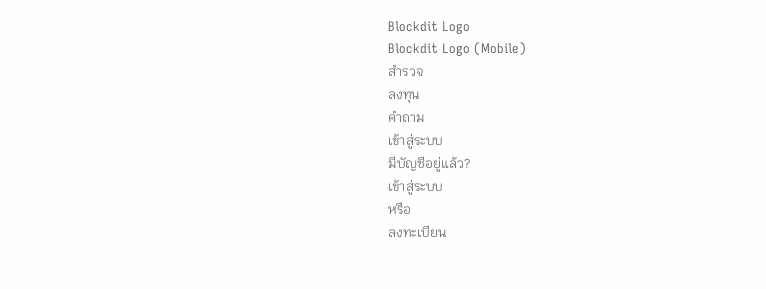Blockdit Logo
Blockdit Logo (Mobile)
สำรวจ
ลงทุน
คำถาม
เข้าสู่ระบบ
มีบัญชีอยู่แล้ว?
เข้าสู่ระบบ
หรือ
ลงทะเบียน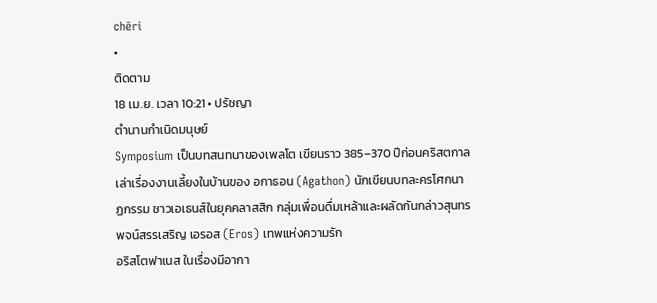chēri
•
ติดตาม
18 เม.ย. เวลา 10:21 • ปรัชญา
ตำนานกำเนิดมนุษย์
Symposium เป็นบทสนทนาของเพลโต เขียนราว 385–370 ปีก่อนคริสตกาล เล่าเรื่องงานเลี้ยงในบ้านของ อกาธอน (Agathon) นักเขียนบทละครโศกนาฏกรรม ชาวเอเธนส์ในยุคคลาสสิก กลุ่มเพื่อนดื่มเหล้าและผลัดกันกล่าวสุนทรพจน์สรรเสริญ เอรอส (Eros) เทพแห่งความรัก
อริสโตฟาเนส ในเรื่องมีอากา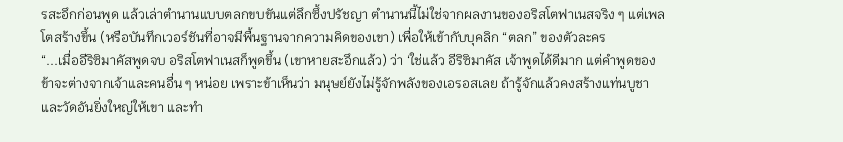รสะอึกก่อนพูด แล้วเล่าตำนานแบบตลกขบขันแต่ลึกซึ้งปรัชญา ตำนานนี้ไม่ใช่จากผลงานของอริสโตฟาเนสจริง ๆ แต่เพลโตสร้างขึ้น (หรือบันทึกเวอร์ชันที่อาจมีพื้นฐานจากความคิดของเขา) เพื่อให้เข้ากับบุคลิก “ตลก” ของตัวละคร
“...เมื่ออีริซิมาคัสพูดจบ อริสโตฟาเนสก็พูดขึ้น (เขาหายสะอึกแล้ว) ว่า ‘ใช่แล้ว อีริซิมาคัส เจ้าพูดได้ดีมาก แต่คำพูดของข้าจะต่างจากเจ้าและคนอื่น ๆ หน่อย เพราะข้าเห็นว่า มนุษย์ยังไม่รู้จักพลังของเอรอสเลย ถ้ารู้จักแล้วคงสร้างแท่นบูชาและวัดอันยิ่งใหญ่ให้เขา และทำ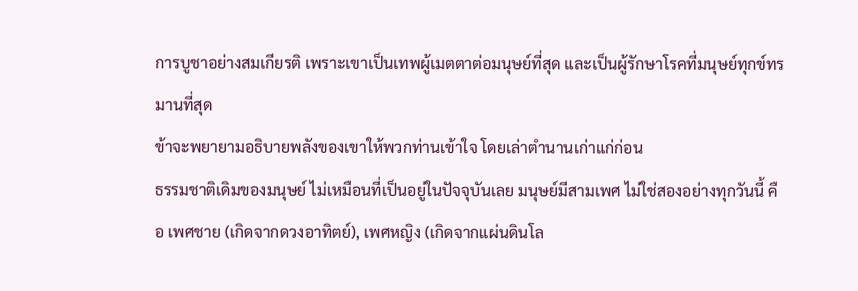การบูชาอย่างสมเกียรติ เพราะเขาเป็นเทพผู้เมตตาต่อมนุษย์ที่สุด และเป็นผู้รักษาโรคที่มนุษย์ทุกข์ทรมานที่สุด
ข้าจะพยายามอธิบายพลังของเขาให้พวกท่านเข้าใจ โดยเล่าตำนานเก่าแก่ก่อน
ธรรมชาติเดิมของมนุษย์ ไม่เหมือนที่เป็นอยู่ในปัจจุบันเลย มนุษย์มีสามเพศ ไม่ใช่สองอย่างทุกวันนี้ คือ เพศชาย (เกิดจากดวงอาทิตย์), เพศหญิง (เกิดจากแผ่นดินโล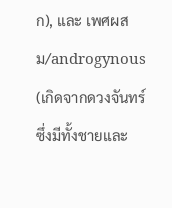ก), และ เพศผสม/androgynous (เกิดจากดวงจันทร์ ซึ่งมีทั้งชายและ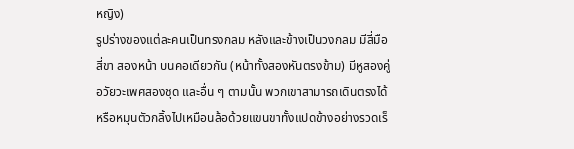หญิง)
รูปร่างของแต่ละคนเป็นทรงกลม หลังและข้างเป็นวงกลม มีสี่มือ สี่ขา สองหน้า บนคอเดียวกัน (หน้าทั้งสองหันตรงข้าม) มีหูสองคู่ อวัยวะเพศสองชุด และอื่น ๆ ตามนั้น พวกเขาสามารถเดินตรงได้ หรือหมุนตัวกลิ้งไปเหมือนล้อด้วยแขนขาทั้งแปดข้างอย่างรวดเร็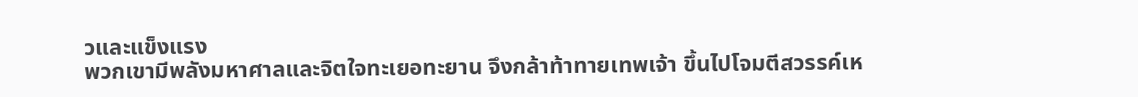วและแข็งแรง
พวกเขามีพลังมหาศาลและจิตใจทะเยอทะยาน จึงกล้าท้าทายเทพเจ้า ขึ้นไปโจมตีสวรรค์เห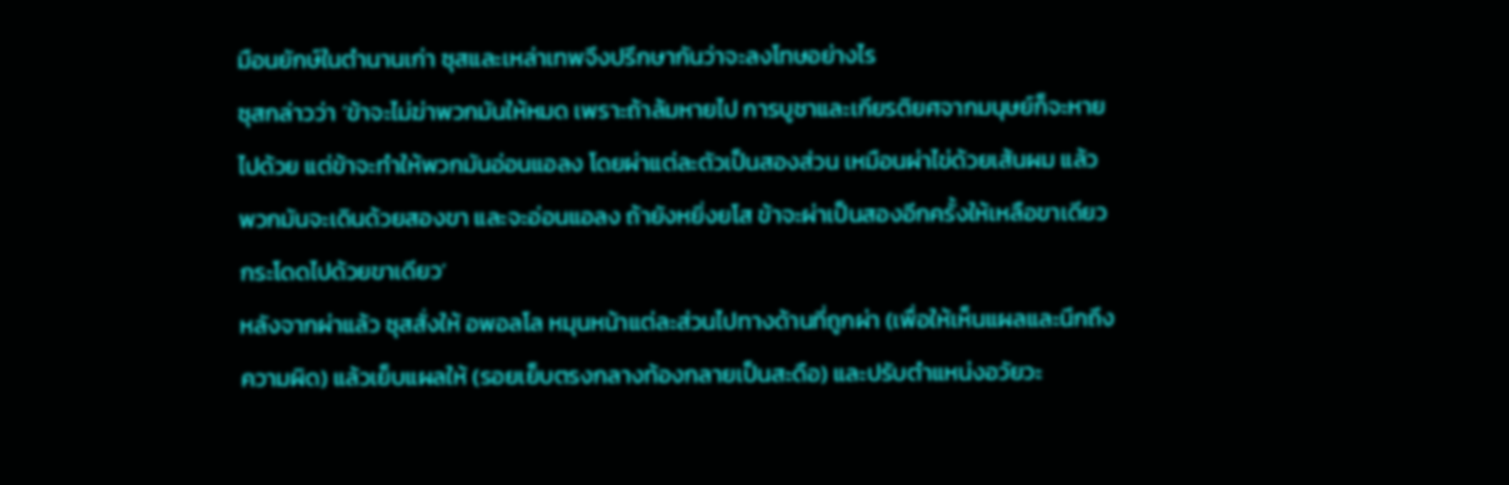มือนยักษ์ในตำนานเก่า ซุสและเหล่าเทพจึงปรึกษากันว่าจะลงโทษอย่างไร
ซุสกล่าวว่า ‘ข้าจะไม่ฆ่าพวกมันให้หมด เพราะถ้าล้มหายไป การบูชาและเกียรติยศจากมนุษย์ก็จะหายไปด้วย แต่ข้าจะทำให้พวกมันอ่อนแอลง โดยผ่าแต่ละตัวเป็นสองส่วน เหมือนผ่าไข่ด้วยเส้นผม แล้วพวกมันจะเดินด้วยสองขา และจะอ่อนแอลง ถ้ายังหยิ่งยโส ข้าจะผ่าเป็นสองอีกครั้งให้เหลือขาเดียว กระโดดไปด้วยขาเดียว’
หลังจากผ่าแล้ว ซุสสั่งให้ อพอลโล หมุนหน้าแต่ละส่วนไปทางด้านที่ถูกผ่า (เพื่อให้เห็นแผลและนึกถึงความผิด) แล้วเย็บแผลให้ (รอยเย็บตรงกลางท้องกลายเป็นสะดือ) และปรับตำแหน่งอวัยวะ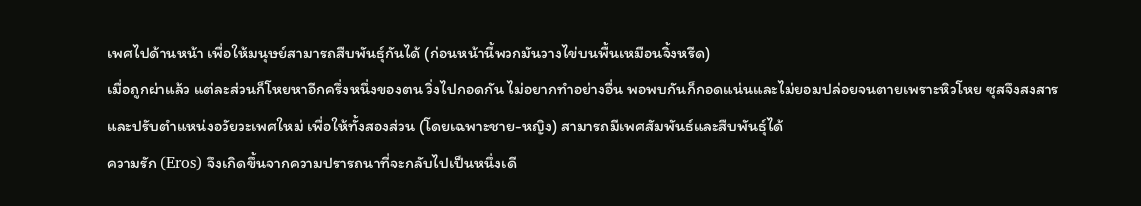เพศไปด้านหน้า เพื่อให้มนุษย์สามารถสืบพันธุ์กันได้ (ก่อนหน้านี้พวกมันวางไข่บนพื้นเหมือนจิ้งหรีด)
เมื่อถูกผ่าแล้ว แต่ละส่วนก็โหยหาอีกครึ่งหนึ่งของตน วิ่งไปกอดกัน ไม่อยากทำอย่างอื่น พอพบกันก็กอดแน่นและไม่ยอมปล่อยจนตายเพราะหิวโหย ซุสจึงสงสารและปรับตำแหน่งอวัยวะเพศใหม่ เพื่อให้ทั้งสองส่วน (โดยเฉพาะชาย-หญิง) สามารถมีเพศสัมพันธ์และสืบพันธุ์ได้
ความรัก (Eros) จึงเกิดขึ้นจากความปรารถนาที่จะกลับไปเป็นหนึ่งเดี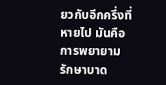ยวกับอีกครึ่งที่หายไป มันคือการพยายามรักษาบาด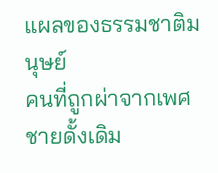แผลของธรรมชาติมนุษย์
คนที่ถูกผ่าจากเพศชายดั้งเดิม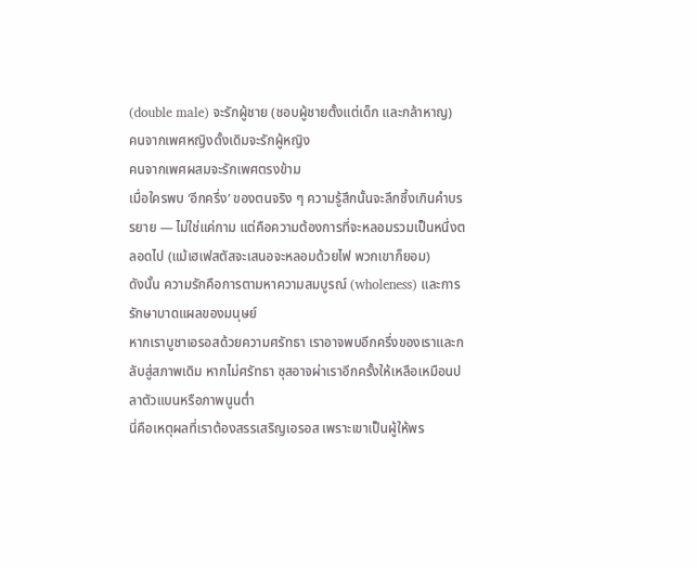(double male) จะรักผู้ชาย (ชอบผู้ชายตั้งแต่เด็ก และกล้าหาญ)
คนจากเพศหญิงดั้งเดิมจะรักผู้หญิง
คนจากเพศผสมจะรักเพศตรงข้าม
เมื่อใครพบ ‘อีกครึ่ง’ ของตนจริง ๆ ความรู้สึกนั้นจะลึกซึ้งเกินคำบรรยาย — ไม่ใช่แค่กาม แต่คือความต้องการที่จะหลอมรวมเป็นหนึ่งตลอดไป (แม้เฮเฟสตัสจะเสนอจะหลอมด้วยไฟ พวกเขาก็ยอม)
ดังนั้น ความรักคือการตามหาความสมบูรณ์ (wholeness) และการรักษาบาดแผลของมนุษย์
หากเราบูชาเอรอสด้วยความศรัทธา เราอาจพบอีกครึ่งของเราและกลับสู่สภาพเดิม หากไม่ศรัทธา ซุสอาจผ่าเราอีกครั้งให้เหลือเหมือนปลาตัวแบนหรือภาพนูนต่ำ
นี่คือเหตุผลที่เราต้องสรรเสริญเอรอส เพราะเขาเป็นผู้ให้พร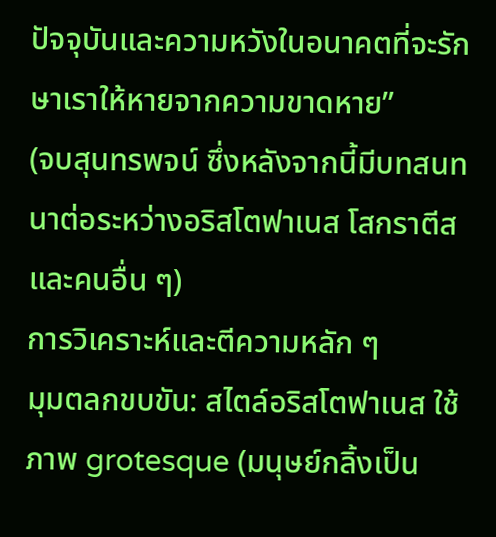ปัจจุบันและความหวังในอนาคตที่จะรักษาเราให้หายจากความขาดหาย”
(จบสุนทรพจน์ ซึ่งหลังจากนี้มีบทสนทนาต่อระหว่างอริสโตฟาเนส โสกราตีส และคนอื่น ๆ)
การวิเคราะห์และตีความหลัก ๆ
มุมตลกขบขัน: สไตล์อริสโตฟาเนส ใช้ภาพ grotesque (มนุษย์กลิ้งเป็น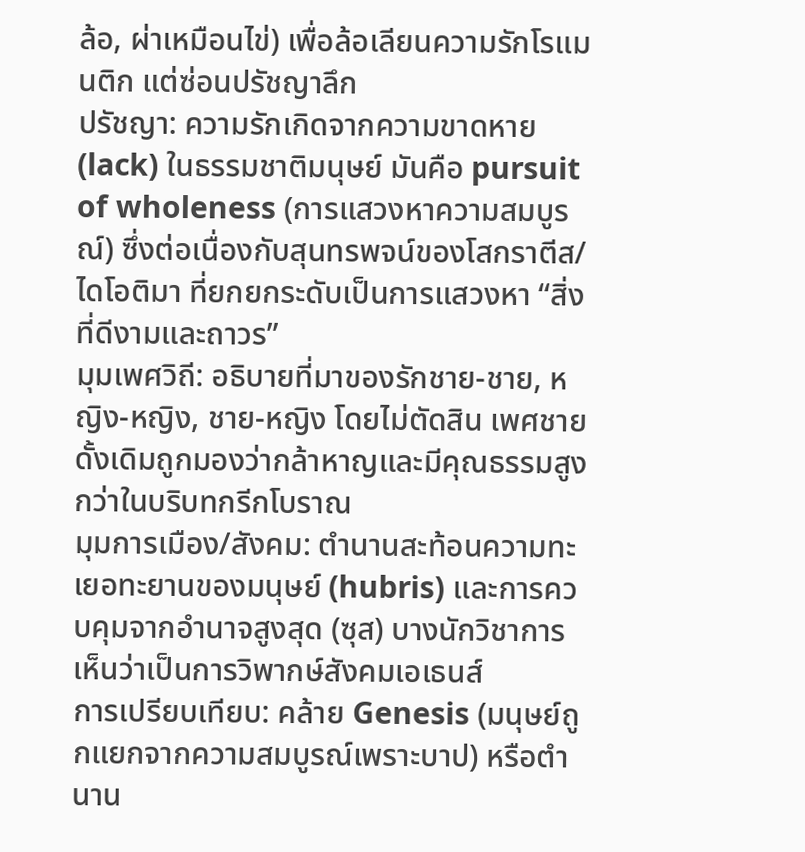ล้อ, ผ่าเหมือนไข่) เพื่อล้อเลียนความรักโรแมนติก แต่ซ่อนปรัชญาลึก
ปรัชญา: ความรักเกิดจากความขาดหาย (lack) ในธรรมชาติมนุษย์ มันคือ pursuit of wholeness (การแสวงหาความสมบูรณ์) ซึ่งต่อเนื่องกับสุนทรพจน์ของโสกราตีส/ไดโอติมา ที่ยกยกระดับเป็นการแสวงหา “สิ่งที่ดีงามและถาวร”
มุมเพศวิถี: อธิบายที่มาของรักชาย-ชาย, หญิง-หญิง, ชาย-หญิง โดยไม่ตัดสิน เพศชายดั้งเดิมถูกมองว่ากล้าหาญและมีคุณธรรมสูงกว่าในบริบทกรีกโบราณ
มุมการเมือง/สังคม: ตำนานสะท้อนความทะเยอทะยานของมนุษย์ (hubris) และการควบคุมจากอำนาจสูงสุด (ซุส) บางนักวิชาการเห็นว่าเป็นการวิพากษ์สังคมเอเธนส์
การเปรียบเทียบ: คล้าย Genesis (มนุษย์ถูกแยกจากความสมบูรณ์เพราะบาป) หรือตำนาน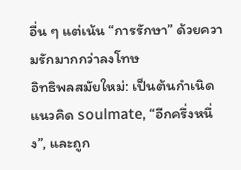อื่น ๆ แต่เน้น “การรักษา” ด้วยความรักมากกว่าลงโทษ
อิทธิพลสมัยใหม่: เป็นต้นกำเนิดแนวคิด soulmate, “อีกครึ่งหนึ่ง”, และถูก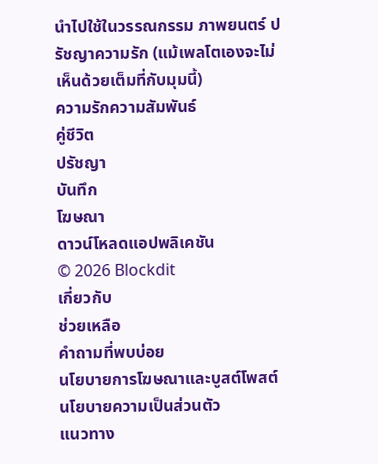นำไปใช้ในวรรณกรรม ภาพยนตร์ ปรัชญาความรัก (แม้เพลโตเองจะไม่เห็นด้วยเต็มที่กับมุมนี้)
ความรักความสัมพันธ์
คู่ชีวิต
ปรัชญา
บันทึก
โฆษณา
ดาวน์โหลดแอปพลิเคชัน
© 2026 Blockdit
เกี่ยวกับ
ช่วยเหลือ
คำถามที่พบบ่อย
นโยบายการโฆษณาและบูสต์โพสต์
นโยบายความเป็นส่วนตัว
แนวทาง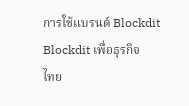การใช้แบรนด์ Blockdit
Blockdit เพื่อธุรกิจ
ไทย